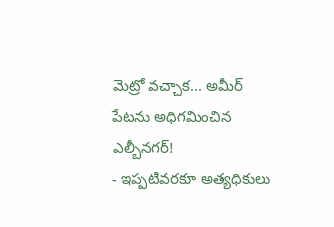మెట్రో వచ్చాక... అమీర్ పేటను అధిగమించిన ఎల్బీనగర్!
- ఇప్పటివరకూ అత్యధికులు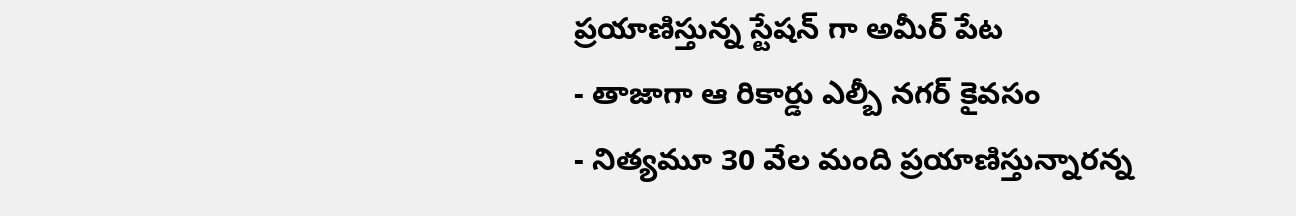ప్రయాణిస్తున్న స్టేషన్ గా అమీర్ పేట
- తాజాగా ఆ రికార్డు ఎల్బీ నగర్ కైవసం
- నిత్యమూ 30 వేల మంది ప్రయాణిస్తున్నారన్న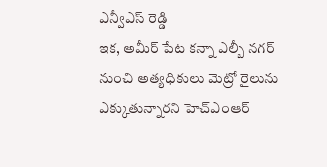ఎన్వీఎస్ రెడ్డి
ఇక, అమీర్ పేట కన్నా ఎల్బీ నగర్ నుంచి అత్యధికులు మెట్రో రైలును ఎక్కుతున్నారని హెచ్ఎంఆర్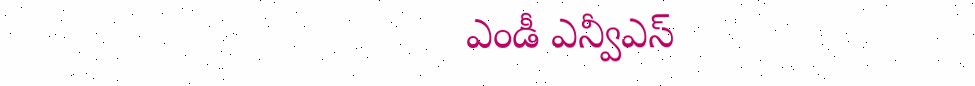ఎండీ ఎన్వీఎస్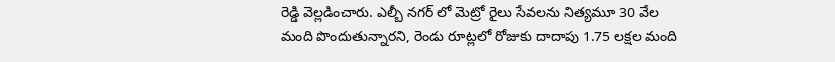రెడ్డి వెల్లడించారు. ఎల్బీ నగర్ లో మెట్రో రైలు సేవలను నిత్యమూ 30 వేల మంది పొందుతున్నారని, రెండు రూట్లలో రోజుకు దాదాపు 1.75 లక్షల మంది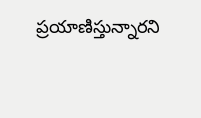ప్రయాణిస్తున్నారని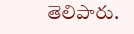తెలిపారు.